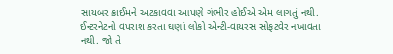સાયબર ક્રાઈમને અટકાવવા આપણે ગંભીર હોઈએ એમ લાગતું નથી. ઈન્ટરનેટનો વપરાશ કરતા ઘણાં લોકો એન્ટી-વાયરસ સોફટવેર નખાવતા નથી. જો તે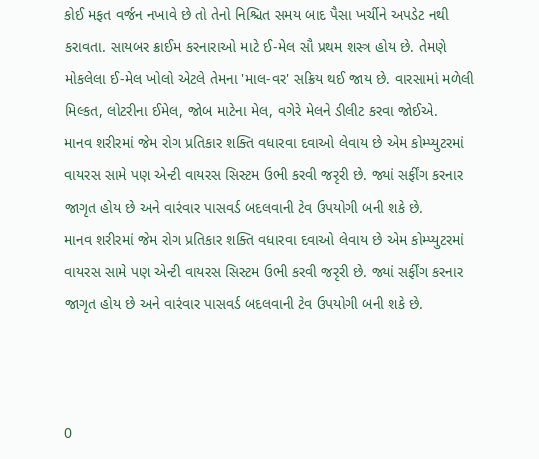કોઈ મફત વર્જન નખાવે છે તો તેનો નિશ્ચિત સમય બાદ પૈસા ખર્ચીને અપડેટ નથી કરાવતા. સાયબર ક્રાઈમ કરનારાઓ માટે ઈ-મેલ સૌ પ્રથમ શસ્ત્ર હોય છે. તેમણે મોકલેલા ઈ-મેલ ખોલો એટલે તેમના 'માલ-વર' સક્રિય થઈ જાય છે. વારસામાં મળેલી મિલ્કત, લોટરીના ઈમેલ, જોબ માટેના મેલ, વગેરે મેલને ડીલીટ કરવા જોઈએ.
માનવ શરીરમાં જેમ રોગ પ્રતિકાર શક્તિ વધારવા દવાઓ લેવાય છે એમ કોમ્પ્યુટરમાં વાયરસ સામે પણ એન્ટી વાયરસ સિસ્ટમ ઉભી કરવી જરૃરી છે. જ્યાં સર્ફીંગ કરનાર જાગૃત હોય છે અને વારંવાર પાસવર્ડ બદલવાની ટેવ ઉપયોગી બની શકે છે.
માનવ શરીરમાં જેમ રોગ પ્રતિકાર શક્તિ વધારવા દવાઓ લેવાય છે એમ કોમ્પ્યુટરમાં વાયરસ સામે પણ એન્ટી વાયરસ સિસ્ટમ ઉભી કરવી જરૃરી છે. જ્યાં સર્ફીંગ કરનાર જાગૃત હોય છે અને વારંવાર પાસવર્ડ બદલવાની ટેવ ઉપયોગી બની શકે છે.



0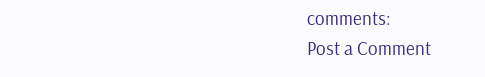comments:
Post a Comment